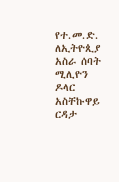የተ.መ.ድ. ለኢትዮጲያ አስራ ሰባት ሚሊዮን ዶላር አስቸኩዋይ ርዳታ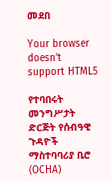መደበ

Your browser doesn’t support HTML5

የተባበሩት መንግሥታት ድርጅት የሰብዓዊ ጉዳዮች ማስተባባሪያ ቢሮ (OCHA)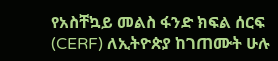የአስቸኳይ መልስ ፋንድ ክፍል ሰርፍ (CERF) ለኢትዮጵያ ከገጠሙት ሁሉ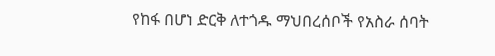የከፋ በሆነ ድርቅ ለተጎዱ ማህበረሰቦች የአስራ ሰባት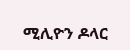ሚሊዮን ዶላር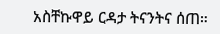አስቸኩዋይ ርዳታ ትናንትና ሰጠ።